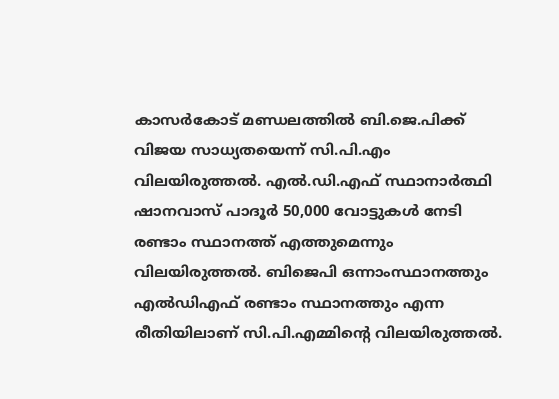കാസർകോട് മണ്ഡലത്തിൽ ബി.ജെ.പിക്ക് വിജയ സാധ്യതയെന്ന് സി.പി.എം വിലയിരുത്തൽ. എൽ.ഡി.എഫ് സ്ഥാനാർത്ഥി ഷാനവാസ് പാദൂർ 50,000 വോട്ടുകൾ നേടി രണ്ടാം സ്ഥാനത്ത് എത്തുമെന്നും വിലയിരുത്തൽ. ബിജെപി ഒന്നാംസ്ഥാനത്തും എൽഡിഎഫ് രണ്ടാം സ്ഥാനത്തും എന്ന രീതിയിലാണ് സി.പി.എമ്മിന്റെ വിലയിരുത്തൽ.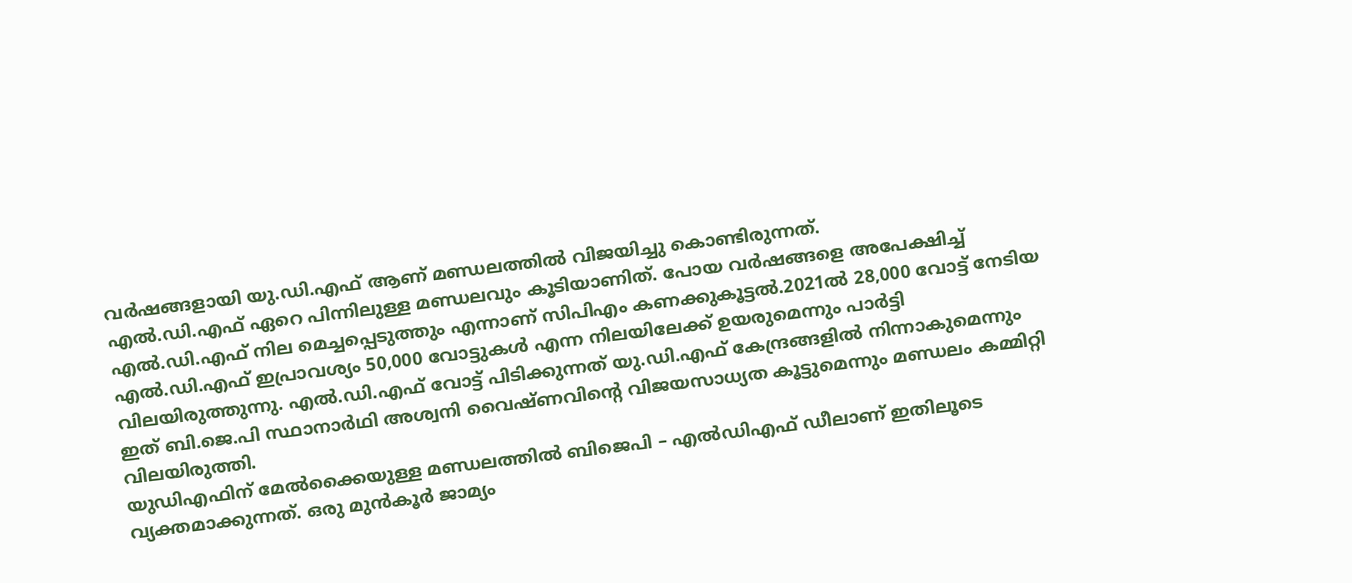വർഷങ്ങളായി യു.ഡി.എഫ് ആണ് മണ്ഡലത്തിൽ വിജയിച്ചു കൊണ്ടിരുന്നത്.
എൽ.ഡി.എഫ് ഏറെ പിന്നിലുള്ള മണ്ഡലവും കൂടിയാണിത്. പോയ വർഷങ്ങളെ അപേക്ഷിച്ച് എൽ.ഡി.എഫ് നില മെച്ചപ്പെടുത്തും എന്നാണ് സിപിഎം കണക്കുകൂട്ടൽ.2021ൽ 28,000 വോട്ട് നേടിയ എൽ.ഡി.എഫ് ഇപ്രാവശ്യം 50,000 വോട്ടുകൾ എന്ന നിലയിലേക്ക് ഉയരുമെന്നും പാർട്ടി വിലയിരുത്തുന്നു. എൽ.ഡി.എഫ് വോട്ട് പിടിക്കുന്നത് യു.ഡി.എഫ് കേന്ദ്രങ്ങളിൽ നിന്നാകുമെന്നും ഇത് ബി.ജെ.പി സ്ഥാനാർഥി അശ്വനി വൈഷ്ണവിന്റെ വിജയസാധ്യത കൂട്ടുമെന്നും മണ്ഡലം കമ്മിറ്റി വിലയിരുത്തി.
യുഡിഎഫിന് മേൽക്കൈയുള്ള മണ്ഡലത്തിൽ ബിജെപി – എൽഡിഎഫ് ഡീലാണ് ഇതിലൂടെ വ്യക്തമാക്കുന്നത്. ഒരു മുൻകൂർ ജാമ്യം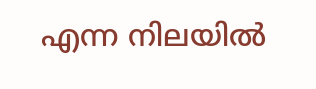എന്ന നിലയിൽ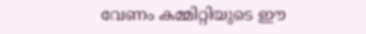വേണം കമ്മിറ്റിയുടെ ഈ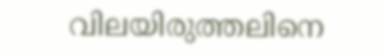വിലയിരുത്തലിനെ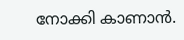നോക്കി കാണാൻ.